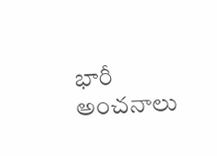భారీ అంచనాలు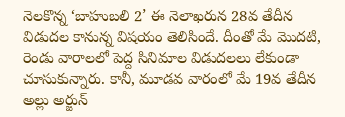నెలకొన్న ‘బాహుబలి 2’ ఈ నెలాఖరున 28వ తేదీన విడుదల కానున్న విషయం తెలిసిందే. దీంతో మే మొదటి, రెండు వారాలలో పెద్ద సినిమాల విడుదలలు లేకుండా చూసుకున్నారు. కానీ, మూడవ వారంలో మే 19వ తేదీన అల్లు అర్జున్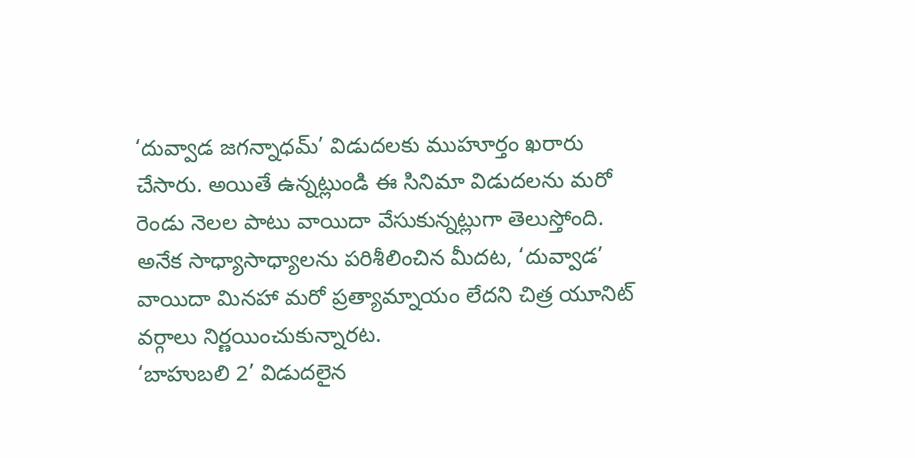‘దువ్వాడ జగన్నాధమ్’ విడుదలకు ముహూర్తం ఖరారు చేసారు. అయితే ఉన్నట్లుండి ఈ సినిమా విడుదలను మరో రెండు నెలల పాటు వాయిదా వేసుకున్నట్లుగా తెలుస్తోంది. అనేక సాధ్యాసాధ్యాలను పరిశీలించిన మీదట, ‘దువ్వాడ’ వాయిదా మినహా మరో ప్రత్యామ్నాయం లేదని చిత్ర యూనిట్ వర్గాలు నిర్ణయించుకున్నారట.
‘బాహుబలి 2’ విడుదలైన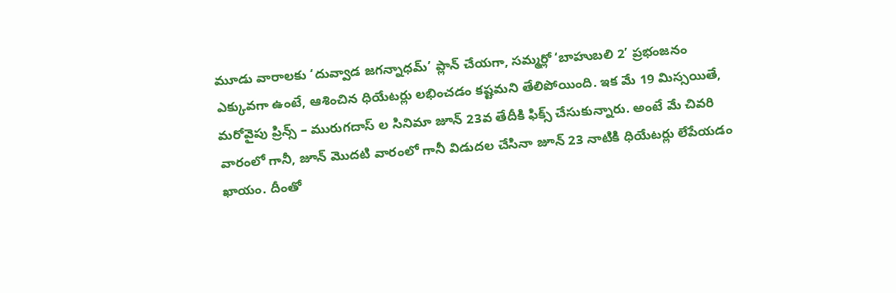మూడు వారాలకు ‘దువ్వాడ జగన్నాధమ్’ ప్లాన్ చేయగా, సమ్మర్లో ‘బాహుబలి 2’ ప్రభంజనం ఎక్కువగా ఉంటే, ఆశించిన ధియేటర్లు లభించడం కష్టమని తేలిపోయింది. ఇక మే 19 మిస్సయితే, మరోవైపు ప్రిన్స్ – మురుగదాస్ ల సినిమా జూన్ 23వ తేదీకి ఫిక్స్ చేసుకున్నారు. అంటే మే చివరి వారంలో గానీ, జూన్ మొదటి వారంలో గానీ విడుదల చేసినా జూన్ 23 నాటికి ధియేటర్లు లేపేయడం ఖాయం. దీంతో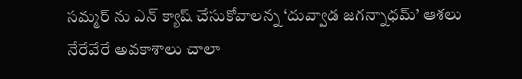సమ్మర్ ను ఎన్ క్యాష్ చేసుకోవాలన్న ‘దువ్వాడ జగన్నాధమ్’ ఆశలు నేరేవేరే అవకాశాలు చాలా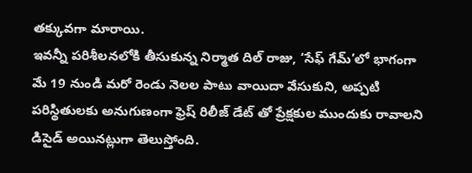తక్కువగా మారాయి.
ఇవన్నీ పరిశీలనలోకి తీసుకున్న నిర్మాత దిల్ రాజు, ‘సేఫ్ గేమ్’లో భాగంగా మే 19 నుండి మరో రెండు నెలల పాటు వాయిదా వేసుకుని, అప్పటి పరిస్థితులకు అనుగుణంగా ఫ్రెష్ రిలీజ్ డేట్ తో ప్రేక్షకుల ముందుకు రావాలని డిసైడ్ అయినట్లుగా తెలుస్తోంది.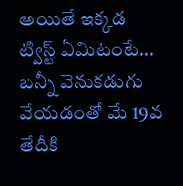అయితే ఇక్కడ ట్విస్ట్ ఏమిటంటే… బన్నీ వెనుకడుగు వేయడంతో మే 19వ తేదీకి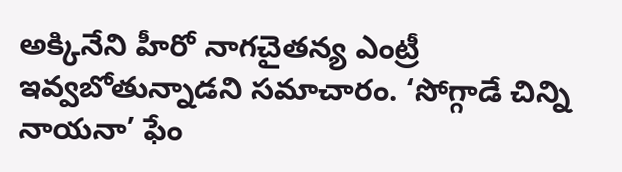అక్కినేని హీరో నాగచైతన్య ఎంట్రీ ఇవ్వబోతున్నాడని సమాచారం. ‘సోగ్గాడే చిన్ని నాయనా’ ఫేం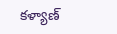కళ్యాణ్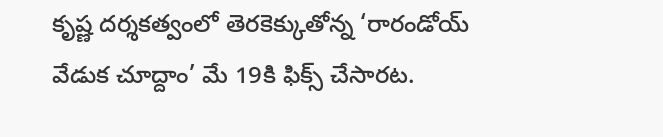కృష్ణ దర్శకత్వంలో తెరకెక్కుతోన్న ‘రారండోయ్ వేడుక చూద్దాం’ మే 19కి ఫిక్స్ చేసారట.